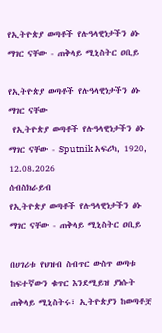የኢትዮጵያ ወጣቶች የሉዓላዊነታችን ፅኑ ማገር ናቸው - ጠቅላይ ሚኒስትር ዐቢይ

የኢትዮጵያ ወጣቶች የሉዓላዊነታችን ፅኑ ማገር ናቸው
 የኢትዮጵያ ወጣቶች የሉዓላዊነታችን ፅኑ ማገር ናቸው - Sputnik አፍሪካ, 1920, 12.08.2026
ሰብስክራይብ
የኢትዮጵያ ወጣቶች የሉዓላዊነታችን ፅኑ ማገር ናቸው - ጠቅላይ ሚኒስትር ዐቢይ

በሀገሪቱ የህዝብ ስብጥር ውስጥ ወጣቱ ከፍተኛውን ቁጥር እንደሚይዝ ያነሱት ጠቅላይ ሚኒስትሩ፣ ኢትዮጵያን ከወጣቶቿ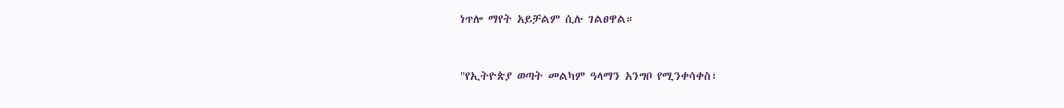ነጥሎ ማየት አይቻልም ሲሉ ገልፀዋል።


"የኢትዮጵያ ወጣት መልካም ዓላማን አንግቦ የሚንቀሳቀስ፣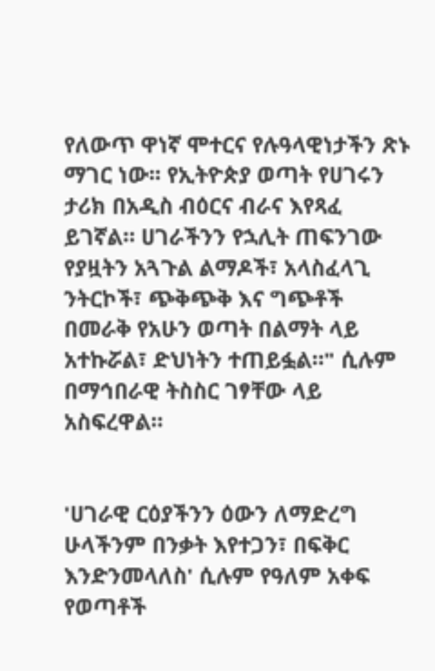የለውጥ ዋነኛ ሞተርና የሉዓላዊነታችን ጽኑ ማገር ነው፡፡ የኢትዮጵያ ወጣት የሀገሩን ታሪክ በአዲስ ብዕርና ብራና እየጻፈ ይገኛል። ሀገራችንን የኋሊት ጠፍንገው የያዟትን አጓጉል ልማዶች፣ አላስፈላጊ ንትርኮች፣ ጭቅጭቅ እና ግጭቶች በመራቅ የአሁን ወጣት በልማት ላይ አተኩሯል፣ ድህነትን ተጠይፏል።" ሲሉም በማኅበራዊ ትስስር ገፃቸው ላይ አስፍረዋል።


'ሀገራዊ ርዕያችንን ዕውን ለማድረግ ሁላችንም በንቃት እየተጋን፣ በፍቅር እንድንመላለስ' ሲሉም የዓለም አቀፍ የወጣቶች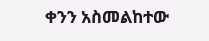ቀንን አስመልከተው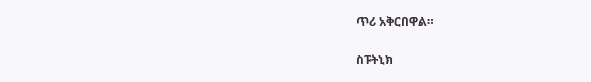ጥሪ አቅርበዋል።

ስፑትኒክ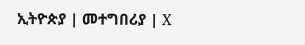ኢትዮጵያ | መተግበሪያ | X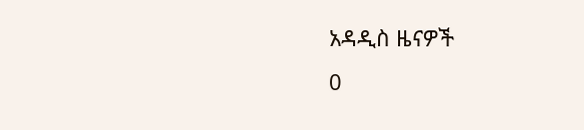አዳዲስ ዜናዎች
0